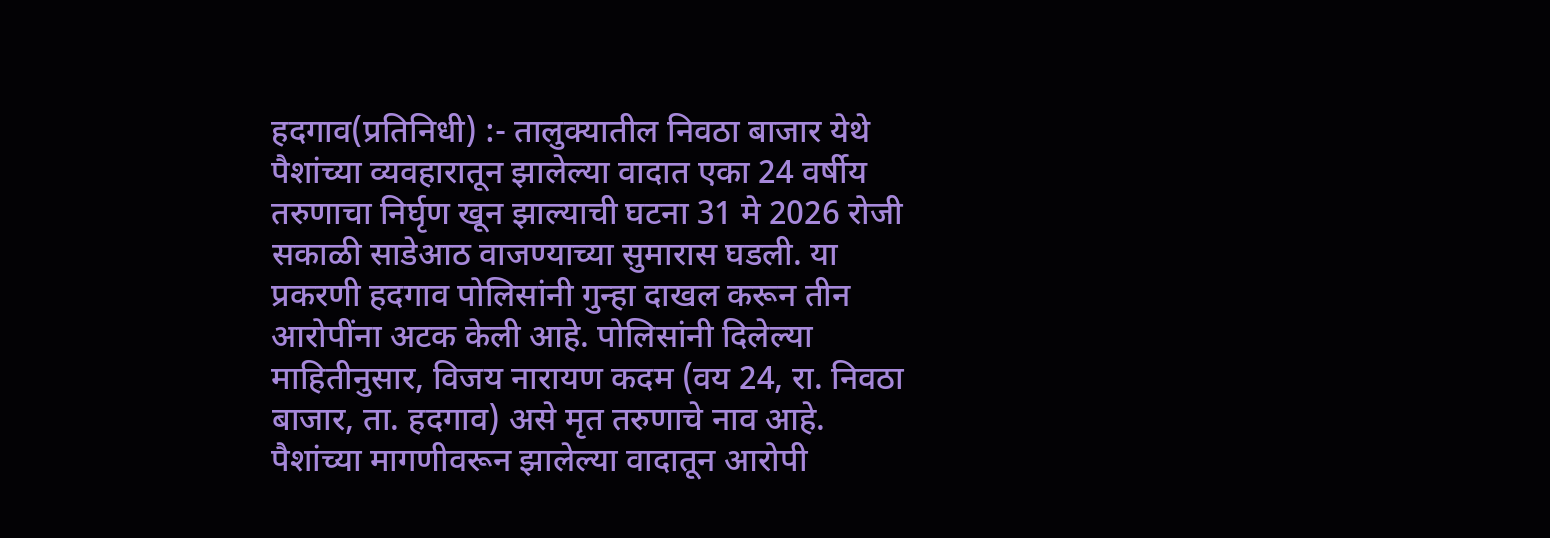हदगाव(प्रतिनिधी) :- तालुक्यातील निवठा बाजार येथे पैशांच्या व्यवहारातून झालेल्या वादात एका 24 वर्षीय तरुणाचा निर्घृण खून झाल्याची घटना 31 मे 2026 रोजी सकाळी साडेआठ वाजण्याच्या सुमारास घडली. या प्रकरणी हदगाव पोलिसांनी गुन्हा दाखल करून तीन आरोपींना अटक केली आहे. पोलिसांनी दिलेल्या माहितीनुसार, विजय नारायण कदम (वय 24, रा. निवठा बाजार, ता. हदगाव) असे मृत तरुणाचे नाव आहे. पैशांच्या मागणीवरून झालेल्या वादातून आरोपी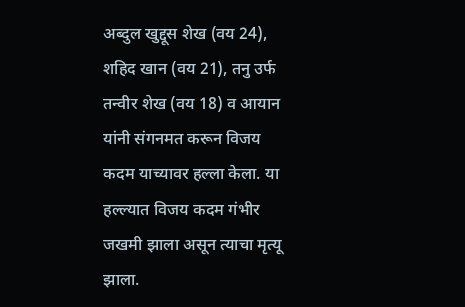अब्दुल खुद्दूस शेख (वय 24), शहिद खान (वय 21), तनु उर्फ तन्वीर शेख (वय 18) व आयान यांनी संगनमत करून विजय कदम याच्यावर हल्ला केला. या हल्ल्यात विजय कदम गंभीर जखमी झाला असून त्याचा मृत्यू झाला.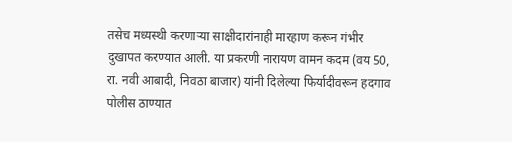तसेच मध्यस्थी करणाऱ्या साक्षीदारांनाही मारहाण करून गंभीर दुखापत करण्यात आली. या प्रकरणी नारायण वामन कदम (वय 50, रा. नवी आबादी, निवठा बाजार) यांनी दिलेल्या फिर्यादीवरून हदगाव पोलीस ठाण्यात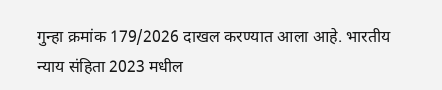गुन्हा क्रमांक 179/2026 दाखल करण्यात आला आहे. भारतीय न्याय संहिता 2023 मधील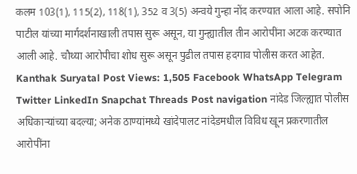कलम 103(1), 115(2), 118(1), 352 व 3(5) अन्वये गुन्हा नोंद करण्यात आला आहे. सपोनि पाटील यांच्या मार्गदर्शनाखाली तपास सुरू असून, या गुन्ह्यातील तीन आरोपींना अटक करण्यात आली आहे. चौथ्या आरोपीचा शोध सुरू असून पुढील तपास हदगाव पोलीस करत आहेत. Kanthak Suryatal Post Views: 1,505 Facebook WhatsApp Telegram Twitter LinkedIn Snapchat Threads Post navigation नांदेड जिल्ह्यात पोलीस अधिकाऱ्यांच्या बदल्या; अनेक ठाण्यांमध्ये खांदेपालट नांदेडमधील विविध खून प्रकरणातील आरोपींना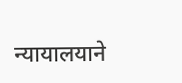न्यायालयाने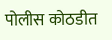पोलीस कोठडीत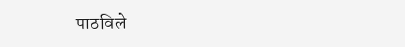पाठविले